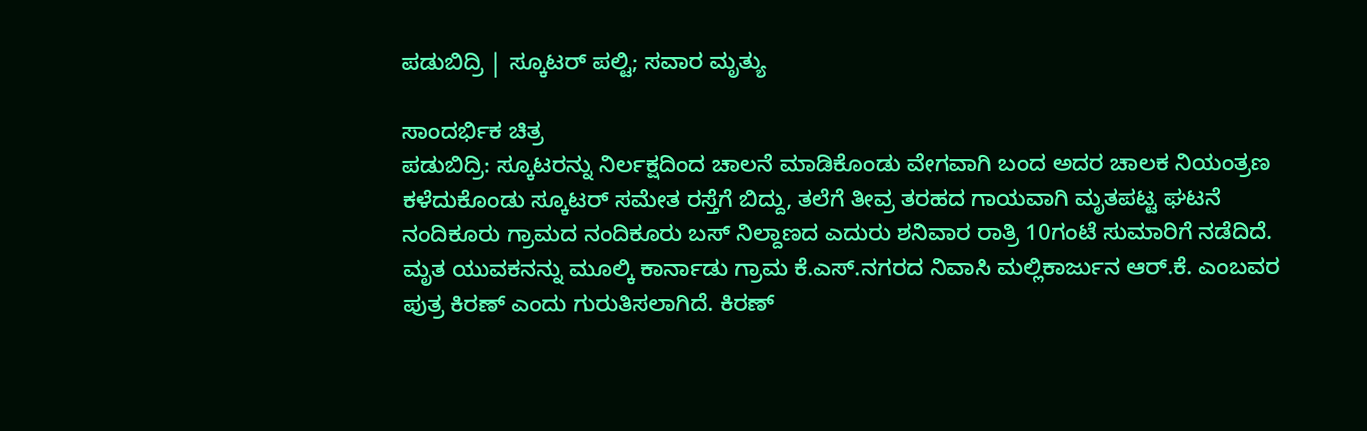ಪಡುಬಿದ್ರಿ | ಸ್ಕೂಟರ್ ಪಲ್ಟಿ; ಸವಾರ ಮೃತ್ಯು

ಸಾಂದರ್ಭಿಕ ಚಿತ್ರ
ಪಡುಬಿದ್ರಿ: ಸ್ಕೂಟರನ್ನು ನಿರ್ಲಕ್ಷದಿಂದ ಚಾಲನೆ ಮಾಡಿಕೊಂಡು ವೇಗವಾಗಿ ಬಂದ ಅದರ ಚಾಲಕ ನಿಯಂತ್ರಣ ಕಳೆದುಕೊಂಡು ಸ್ಕೂಟರ್ ಸಮೇತ ರಸ್ತೆಗೆ ಬಿದ್ದು, ತಲೆಗೆ ತೀವ್ರ ತರಹದ ಗಾಯವಾಗಿ ಮೃತಪಟ್ಟ ಘಟನೆ ನಂದಿಕೂರು ಗ್ರಾಮದ ನಂದಿಕೂರು ಬಸ್ ನಿಲ್ದಾಣದ ಎದುರು ಶನಿವಾರ ರಾತ್ರಿ 10ಗಂಟೆ ಸುಮಾರಿಗೆ ನಡೆದಿದೆ.
ಮೃತ ಯುವಕನನ್ನು ಮೂಲ್ಕಿ ಕಾರ್ನಾಡು ಗ್ರಾಮ ಕೆ.ಎಸ್.ನಗರದ ನಿವಾಸಿ ಮಲ್ಲಿಕಾರ್ಜುನ ಆರ್.ಕೆ. ಎಂಬವರ ಪುತ್ರ ಕಿರಣ್ ಎಂದು ಗುರುತಿಸಲಾಗಿದೆ. ಕಿರಣ್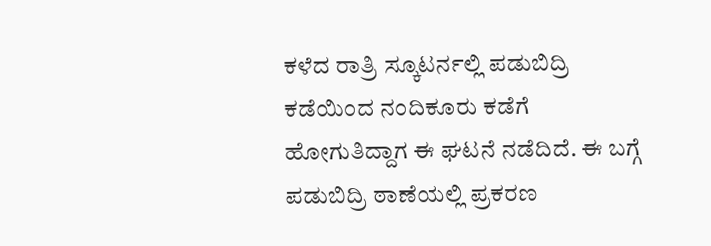ಕಳೆದ ರಾತ್ರಿ ಸ್ಕೂಟರ್ನಲ್ಲಿ ಪಡುಬಿದ್ರಿ ಕಡೆಯಿಂದ ನಂದಿಕೂರು ಕಡೆಗೆ ಹೋಗುತಿದ್ದಾಗ ಈ ಘಟನೆ ನಡೆದಿದೆ. ಈ ಬಗ್ಗೆ ಪಡುಬಿದ್ರಿ ಠಾಣೆಯಲ್ಲಿ ಪ್ರಕರಣ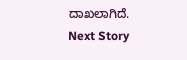ದಾಖಲಾಗಿದೆ.
Next Story